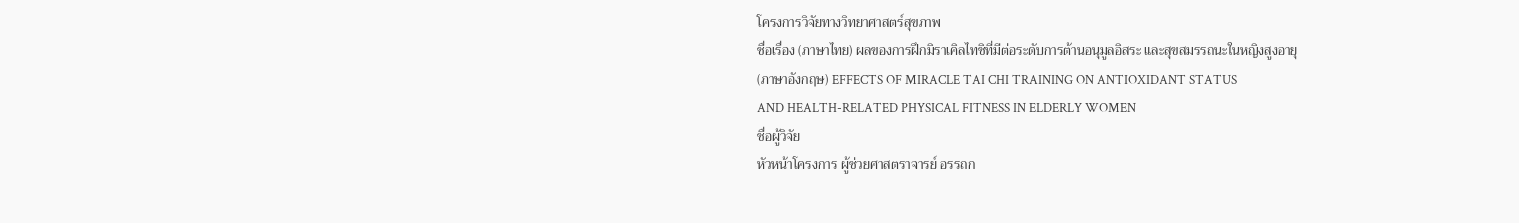โครงการวิจัยทางวิทยาศาสตร์สุขภาพ
ชื่อเรื่อง (ภาษาไทย) ผลของการฝึกมิราเคิลไทชิที่มีต่อระดับการต้านอนุมูลอิสระ และสุขสมรรถนะในหญิงสูงอายุ
(ภาษาอังกฤษ) EFFECTS OF MIRACLE TAI CHI TRAINING ON ANTIOXIDANT STATUS
AND HEALTH-RELATED PHYSICAL FITNESS IN ELDERLY WOMEN
ชื่อผู้วิจัย
หัวหน้าโครงการ ผู้ช่วยศาสตราจารย์ อรรถก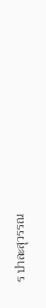ร ปาละสุวรรณ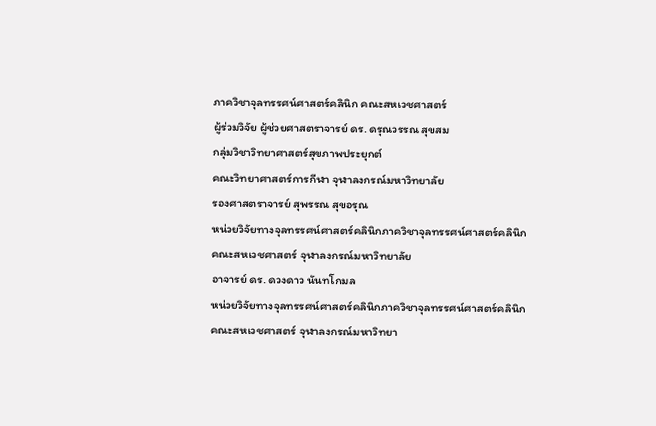ภาควิชาจุลทรรศน์ศาสตร์คลินิก คณะสหเวชศาสตร์
ผู้ร่วมวิจัย ผู้ช่วยศาสตราจารย์ ดร. ดรุณวรรณ สุขสม
กลุ่มวิชาวิทยาศาสตร์สุขภาพประยุกต์
คณะวิทยาศาสตร์การกีฬา จุฬาลงกรณ์มหาวิทยาลัย
รองศาสตราจารย์ สุพรรณ สุขอรุณ
หน่วยวิจัยทางจุลทรรศน์ศาสตร์คลินิกภาควิชาจุลทรรศน์ศาสตร์คลินิก
คณะสหเวชศาสตร์ จุฬาลงกรณ์มหาวิทยาลัย
อาจารย์ ดร. ดวงดาว นันทโกมล
หน่วยวิจัยทางจุลทรรศน์ศาสตร์คลินิกภาควิชาจุลทรรศน์ศาสตร์คลินิก
คณะสหเวชศาสตร์ จุฬาลงกรณ์มหาวิทยา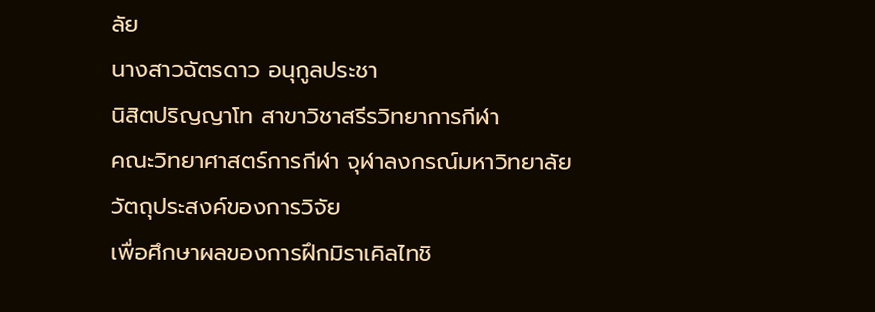ลัย
นางสาวฉัตรดาว อนุกูลประชา
นิสิตปริญญาโท สาขาวิชาสรีรวิทยาการกีฬา
คณะวิทยาศาสตร์การกีฬา จุฬาลงกรณ์มหาวิทยาลัย
วัตถุประสงค์ของการวิจัย
เพื่อศึกษาผลของการฝึกมิราเคิลไทชิ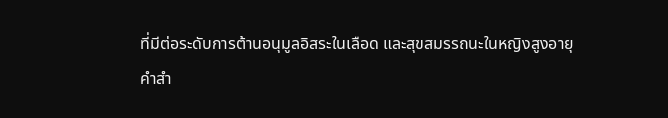ที่มีต่อระดับการต้านอนุมูลอิสระในเลือด และสุขสมรรถนะในหญิงสูงอายุ
คำสำ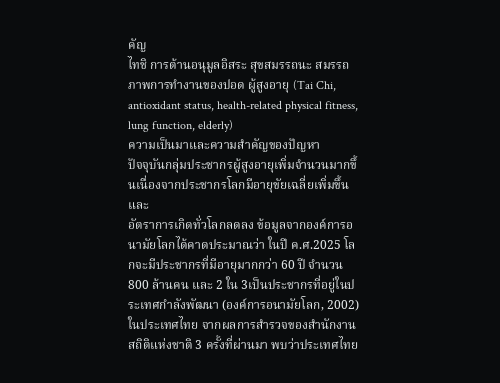คัญ
ไทชิ การต้านอนุมูลอิสระ สุขสมรรถนะ สมรรถภาพการทำงานของปอด ผู้สูงอายุ (Tai Chi, antioxidant status, health-related physical fitness, lung function, elderly)
ความเป็นมาและความสำคัญของปัญหา
ปัจจุบันกลุ่มประชากรผู้สูงอายุเพิ่มจำนวนมากขึ้นเนื่องจากประชากรโลกมีอายุขัยเฉลี่ยเพิ่มขึ้นและ
อัตราการเกิดทั่วโลกลดลง ข้อมูลจากองค์การอนามัยโลกได้คาดประมาณว่า ในปี ค.ศ.2025 โลกจะมีประชากรที่มีอายุมากกว่า 60 ปี จำนวน 800 ล้านคน และ 2 ใน 3เป็นประชากรที่อยู่ในประเทศกำลังพัฒนา (องค์การอนามัยโลก, 2002)
ในประเทศไทย จากผลการสำรวจของสำนักงานสถิติแห่งชาติ 3 ครั้งที่ผ่านมา พบว่าประเทศไทย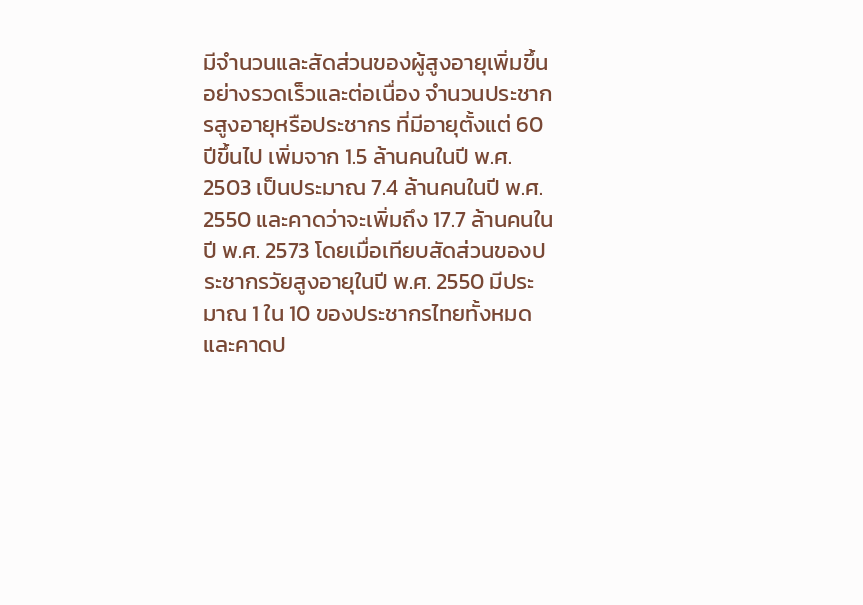มีจำนวนและสัดส่วนของผู้สูงอายุเพิ่มขึ้นอย่างรวดเร็วและต่อเนื่อง จำนวนประชากรสูงอายุหรือประชากร ที่มีอายุตั้งแต่ 60 ปีขึ้นไป เพิ่มจาก 1.5 ล้านคนในปี พ.ศ. 2503 เป็นประมาณ 7.4 ล้านคนในปี พ.ศ. 2550 และคาดว่าจะเพิ่มถึง 17.7 ล้านคนในปี พ.ศ. 2573 โดยเมื่อเทียบสัดส่วนของประชากรวัยสูงอายุในปี พ.ศ. 2550 มีประมาณ 1 ใน 10 ของประชากรไทยทั้งหมดและคาดป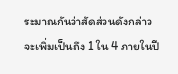ระมาณกันว่าสัดส่วนดังกล่าวจะเพิ่มเป็นถึง 1 ใน 4 ภายในปี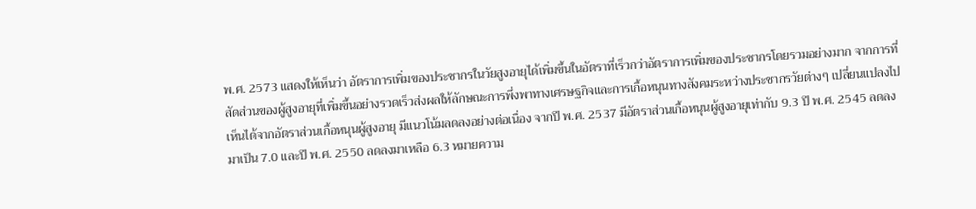พ.ศ. 2573 แสดงให้เห็นว่า อัตราการเพิ่มของประชากรในวัยสูงอายุได้เพิ่มขึ้นในอัตราที่เร็วกว่าอัตราการเพิ่มของประชากรโดยรวมอย่างมาก จากการที่สัดส่วนของผู้สูงอายุที่เพิ่มขึ้นอย่างรวดเร็วส่งผลให้ลักษณะการพึ่งพาทางเศรษฐกิจและการเกื้อหนุนทางสังคมระหว่างประชากรวัยต่างๆ เปลี่ยนแปลงไป เห็นได้จากอัตราส่วนเกื้อหนุนผู้สูงอายุ มีแนวโน้มลดลงอย่างต่อเนื่อง จากปี พ.ศ. 2537 มีอัตราส่วนเกื้อหนุนผู้สูงอายุเท่ากับ 9.3 ปี พ.ศ. 2545 ลดลงมาเป็น 7.0 และปี พ.ศ. 2550 ลดลงมาเหลือ 6.3 หมายความ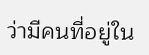ว่ามีคนที่อยู่ใน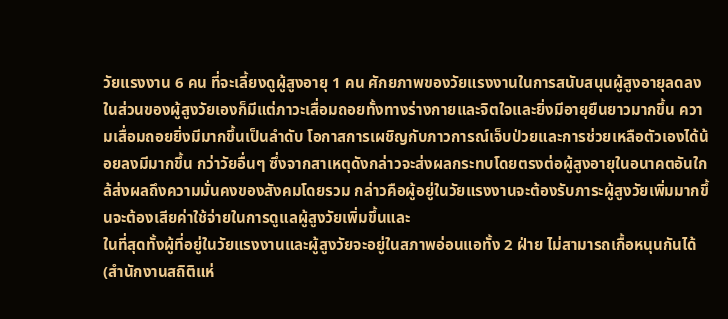วัยแรงงาน 6 คน ที่จะเลี้ยงดูผู้สูงอายุ 1 คน ศักยภาพของวัยแรงงานในการสนับสนุนผู้สูงอายุลดลงในส่วนของผู้สูงวัยเองก็มีแต่ภาวะเสื่อมถอยทั้งทางร่างกายและจิตใจและยิ่งมีอายุยืนยาวมากขึ้น ความเสื่อมถอยยิ่งมีมากขึ้นเป็นลำดับ โอกาสการเผชิญกับภาวการณ์เจ็บป่วยและการช่วยเหลือตัวเองได้น้อยลงมีมากขึ้น กว่าวัยอื่นๆ ซึ่งจากสาเหตุดังกล่าวจะส่งผลกระทบโดยตรงต่อผู้สูงอายุในอนาคตอันใกล้ส่งผลถึงความมั่นคงของสังคมโดยรวม กล่าวคือผู้อยู่ในวัยแรงงานจะต้องรับภาระผู้สูงวัยเพิ่มมากขึ้นจะต้องเสียค่าใช้จ่ายในการดูแลผู้สูงวัยเพิ่มขึ้นและ
ในที่สุดทั้งผู้ที่อยู่ในวัยแรงงานและผู้สูงวัยจะอยู่ในสภาพอ่อนแอทั้ง 2 ฝ่าย ไม่สามารถเกื้อหนุนกันได้ (สำนักงานสถิติแห่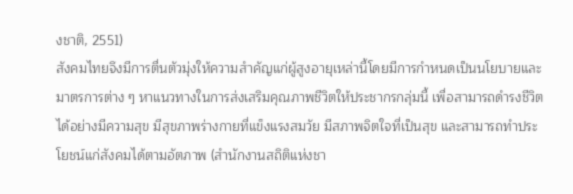งชาติ, 2551)
สังคมไทยจึงมีการตื่นตัวมุ่งให้ความสำคัญแก่ผู้สูงอายุเหล่านี้โดยมีการกำหนดเป็นนโยบายและมาตรการต่าง ๆ หาแนวทางในการส่งเสริมคุณภาพชีวิตให้ประชากรกลุ่มนี้ เพื่อสามารถดำรงชีวิตได้อย่างมีความสุข มีสุขภาพร่างกายที่แข็งแรงสมวัย มีสภาพจิตใจที่เป็นสุข และสามารถทำประโยชน์แก่สังคมได้ตามอัตภาพ (สำนักงานสถิติแห่งชา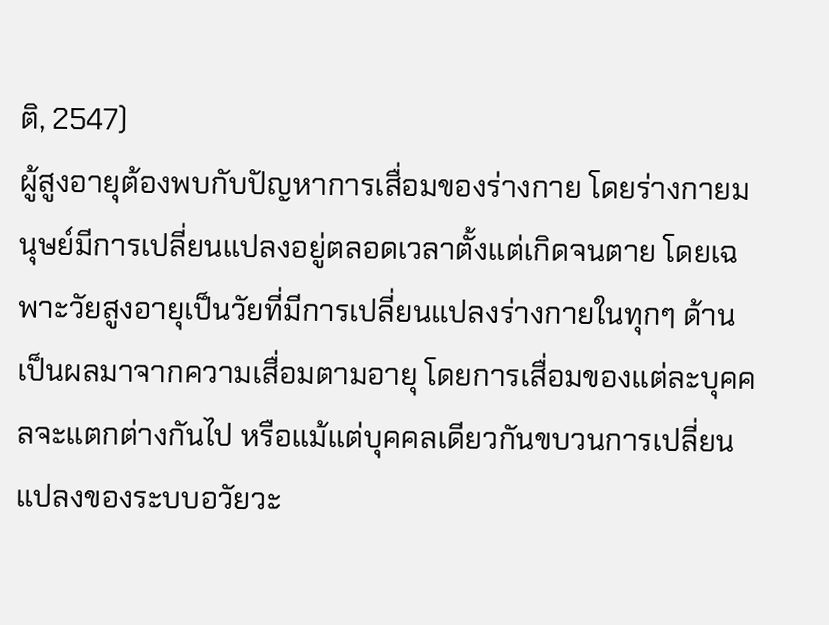ติ, 2547)
ผู้สูงอายุต้องพบกับปัญหาการเสื่อมของร่างกาย โดยร่างกายมนุษย์มีการเปลี่ยนแปลงอยู่ตลอดเวลาตั้งแต่เกิดจนตาย โดยเฉพาะวัยสูงอายุเป็นวัยที่มีการเปลี่ยนแปลงร่างกายในทุกๆ ด้าน เป็นผลมาจากความเสื่อมตามอายุ โดยการเสื่อมของแต่ละบุคคลจะแตกต่างกันไป หรือแม้แต่บุคคลเดียวกันขบวนการเปลี่ยนแปลงของระบบอวัยวะ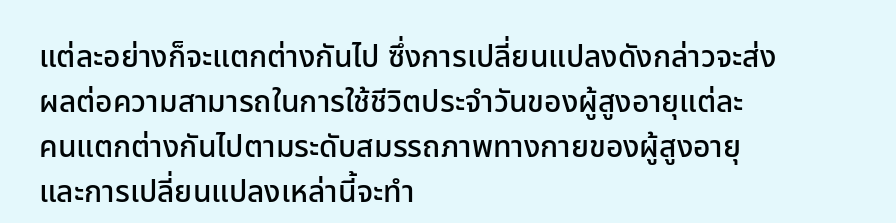แต่ละอย่างก็จะแตกต่างกันไป ซึ่งการเปลี่ยนแปลงดังกล่าวจะส่งผลต่อความสามารถในการใช้ชีวิตประจำวันของผู้สูงอายุแต่ละ
คนแตกต่างกันไปตามระดับสมรรถภาพทางกายของผู้สูงอายุ และการเปลี่ยนแปลงเหล่านี้จะทำ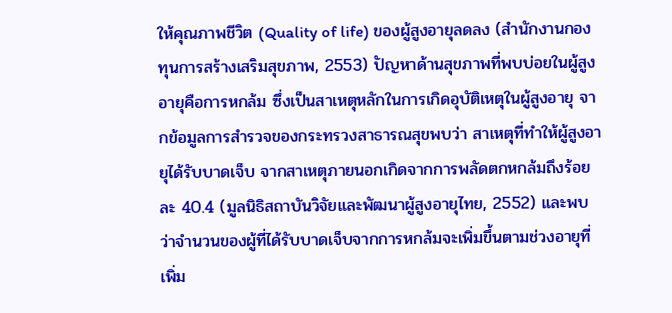ให้คุณภาพชีวิต (Quality of life) ของผู้สูงอายุลดลง (สำนักงานกองทุนการสร้างเสริมสุขภาพ, 2553) ปัญหาด้านสุขภาพที่พบบ่อยในผู้สูงอายุคือการหกล้ม ซึ่งเป็นสาเหตุหลักในการเกิดอุบัติเหตุในผู้สูงอายุ จากข้อมูลการสำรวจของกระทรวงสาธารณสุขพบว่า สาเหตุที่ทำให้ผู้สูงอายุได้รับบาดเจ็บ จากสาเหตุภายนอกเกิดจากการพลัดตกหกล้มถึงร้อยละ 40.4 (มูลนิธิสถาบันวิจัยและพัฒนาผู้สูงอายุไทย, 2552) และพบว่าจำนวนของผู้ที่ได้รับบาดเจ็บจากการหกล้มจะเพิ่มขึ้นตามช่วงอายุที่เพิ่ม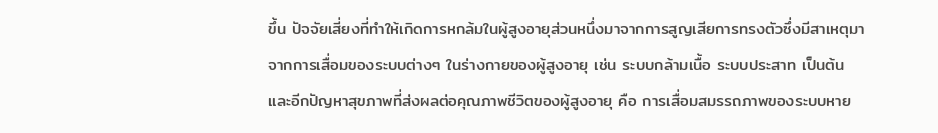ขึ้น ปัจจัยเสี่ยงที่ทำให้เกิดการหกล้มในผู้สูงอายุส่วนหนึ่งมาจากการสูญเสียการทรงตัวซึ่งมีสาเหตุมาจากการเสื่อมของระบบต่างๆ ในร่างกายของผู้สูงอายุ เช่น ระบบกล้ามเนื้อ ระบบประสาท เป็นต้น และอีกปัญหาสุขภาพที่ส่งผลต่อคุณภาพชีวิตของผู้สูงอายุ คือ การเสื่อมสมรรถภาพของระบบหาย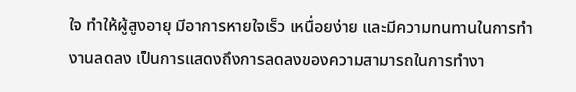ใจ ทำให้ผู้สูงอายุ มีอาการหายใจเร็ว เหนื่อยง่าย และมีความทนทานในการทำงานลดลง เป็นการแสดงถึงการลดลงของความสามารถในการทำงา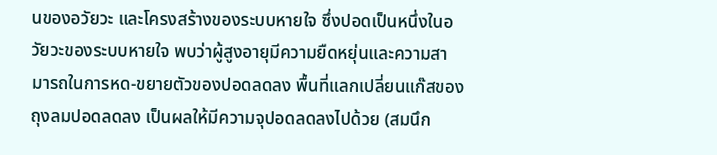นของอวัยวะ และโครงสร้างของระบบหายใจ ซึ่งปอดเป็นหนึ่งในอวัยวะของระบบหายใจ พบว่าผู้สูงอายุมีความยืดหยุ่นและความสามารถในการหด-ขยายตัวของปอดลดลง พื้นที่แลกเปลี่ยนแก๊สของถุงลมปอดลดลง เป็นผลให้มีความจุปอดลดลงไปด้วย (สมนึก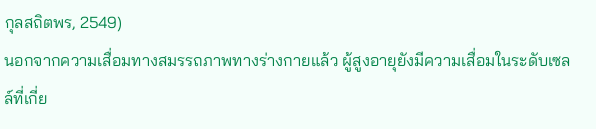กุลสถิตพร, 2549)
นอกจากความเสื่อมทางสมรรถภาพทางร่างกายแล้ว ผู้สูงอายุยังมีความเสื่อมในระดับเซลล์ที่เกี่ย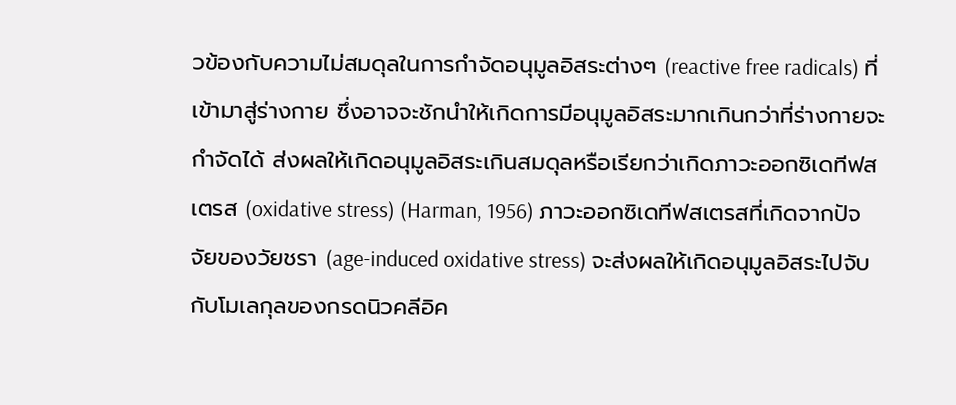วข้องกับความไม่สมดุลในการกำจัดอนุมูลอิสระต่างๆ (reactive free radicals) ที่เข้ามาสู่ร่างกาย ซึ่งอาจจะชักนำให้เกิดการมีอนุมูลอิสระมากเกินกว่าที่ร่างกายจะกำจัดได้ ส่งผลให้เกิดอนุมูลอิสระเกินสมดุลหรือเรียกว่าเกิดภาวะออกซิเดทีฟสเตรส (oxidative stress) (Harman, 1956) ภาวะออกซิเดทีฟสเตรสที่เกิดจากปัจจัยของวัยชรา (age-induced oxidative stress) จะส่งผลให้เกิดอนุมูลอิสระไปจับกับโมเลกุลของกรดนิวคลีอิค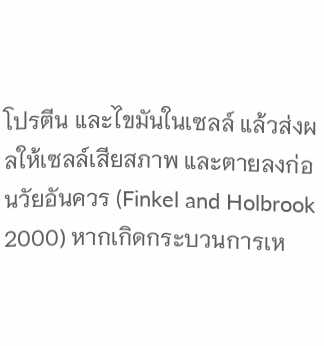โปรตีน และไขมันในเซลล์ แล้วส่งผลให้เซลล์เสียสภาพ และตายลงก่อนวัยอันควร (Finkel and Holbrook 2000) หากเกิดกระบวนการเห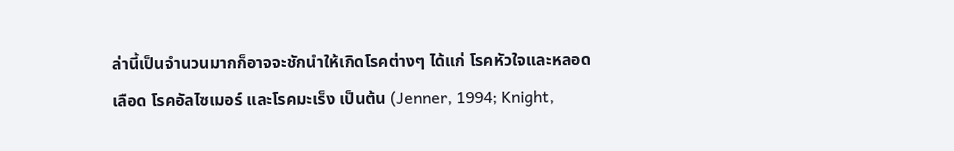ล่านี้เป็นจำนวนมากก็อาจจะชักนำให้เกิดโรคต่างๆ ได้แก่ โรคหัวใจและหลอดเลือด โรคอัลไซเมอร์ และโรคมะเร็ง เป็นต้น (Jenner, 1994; Knight,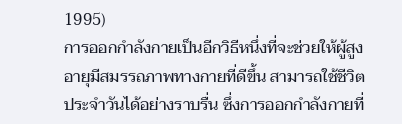1995)
การออกกำลังกายเป็นอีกวิธีหนึ่งที่จะช่วยให้ผู้สูงอายุมีสมรรถภาพทางกายที่ดีขึ้น สามารถใช้ชีวิตประจำวันได้อย่างราบรื่น ซึ่งการออกกำลังกายที่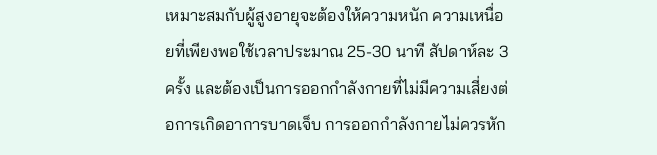เหมาะสมกับผู้สูงอายุจะต้องให้ความหนัก ความเหนื่อยที่เพียงพอใช้เวลาประมาณ 25-30 นาที สัปดาห์ละ 3 ครั้ง และต้องเป็นการออกกำลังกายที่ไม่มีความเสี่ยงต่อการเกิดอาการบาดเจ็บ การออกกำลังกายไม่ควรหัก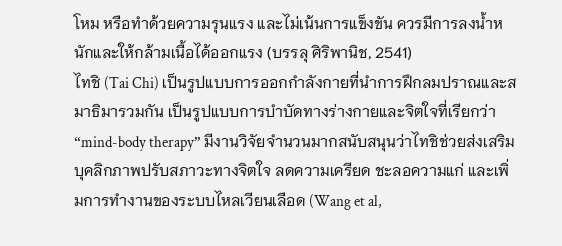โหม หรือทำด้วยความรุนแรง และไม่เน้นการแข็งขัน ควรมีการลงน้ำหนักและให้กล้ามเนื้อได้ออกแรง (บรรลุ ศิริพานิช, 2541)
ไทชิ (Tai Chi) เป็นรูปแบบการออกกำลังกายที่นำการฝึกลมปราณและสมาธิมารวมกัน เป็นรูปแบบการบำบัดทางร่างกายและจิตใจที่เรียกว่า “mind-body therapy” มีงานวิจัยจำนวนมากสนับสนุนว่าไทชิช่วยส่งเสริมบุคลิกภาพปรับสภาวะทางจิตใจ ลดความเครียด ชะลอความแก่ และเพิ่มการทำงานของระบบไหลเวียนเลือด (Wang et al,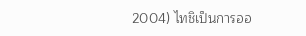2004) ไทชิเป็นการออ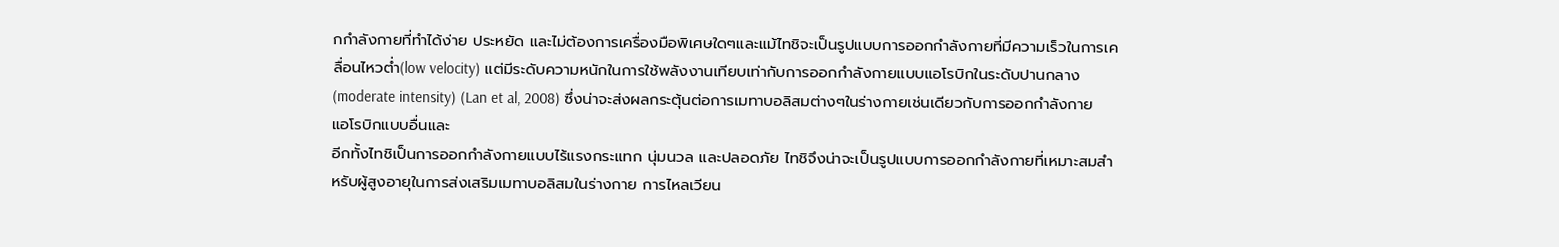กกำลังกายที่ทำได้ง่าย ประหยัด และไม่ต้องการเครื่องมือพิเศษใดๆและแม้ไทชิจะเป็นรูปแบบการออกกำลังกายที่มีความเร็วในการเคลื่อนไหวต่ำ(low velocity) แต่มีระดับความหนักในการใช้พลังงานเทียบเท่ากับการออกกำลังกายแบบแอโรบิกในระดับปานกลาง (moderate intensity) (Lan et al, 2008) ซึ่งน่าจะส่งผลกระตุ้นต่อการเมทาบอลิสมต่างๆในร่างกายเช่นเดียวกับการออกกำลังกายแอโรบิกแบบอื่นและ
อีกทั้งไทชิเป็นการออกกำลังกายแบบไร้แรงกระแทก นุ่มนวล และปลอดภัย ไทชิจึงน่าจะเป็นรูปแบบการออกกำลังกายที่เหมาะสมสำหรับผู้สูงอายุในการส่งเสริมเมทาบอลิสมในร่างกาย การไหลเวียน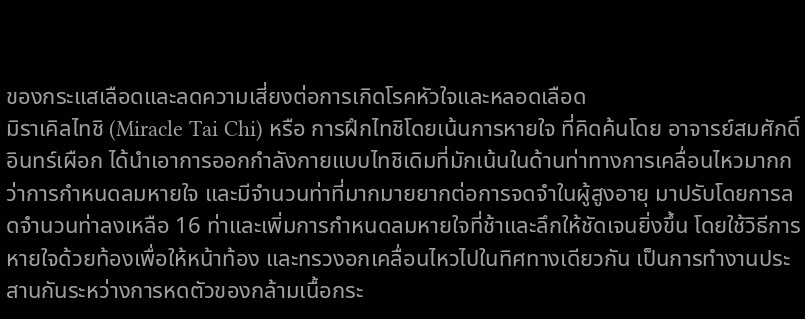ของกระแสเลือดและลดความเสี่ยงต่อการเกิดโรคหัวใจและหลอดเลือด
มิราเคิลไทชิ (Miracle Tai Chi) หรือ การฝึกไทชิโดยเน้นการหายใจ ที่คิดค้นโดย อาจารย์สมศักดิ์ อินทร์เผือก ได้นำเอาการออกกำลังกายแบบไทชิเดิมที่มักเน้นในด้านท่าทางการเคลื่อนไหวมากกว่าการกำหนดลมหายใจ และมีจำนวนท่าที่มากมายยากต่อการจดจำในผู้สูงอายุ มาปรับโดยการลดจำนวนท่าลงเหลือ 16 ท่าและเพิ่มการกำหนดลมหายใจที่ช้าและลึกให้ชัดเจนยิ่งขึ้น โดยใช้วิธีการหายใจด้วยท้องเพื่อให้หน้าท้อง และทรวงอกเคลื่อนไหวไปในทิศทางเดียวกัน เป็นการทำงานประสานกันระหว่างการหดตัวของกล้ามเนื้อกระ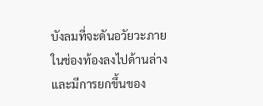บังลมที่จะดันอวัยวะภายในช่องท้องลงไปด้านล่างและมีการยกขึ้นของ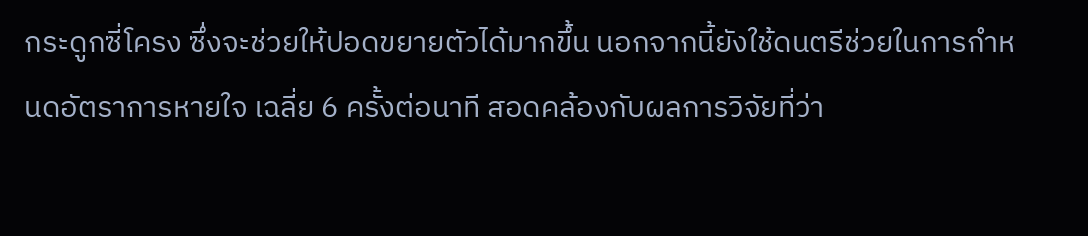กระดูกซี่โครง ซึ่งจะช่วยให้ปอดขยายตัวได้มากขึ้น นอกจากนี้ยังใช้ดนตรีช่วยในการกำหนดอัตราการหายใจ เฉลี่ย 6 ครั้งต่อนาที สอดคล้องกับผลการวิจัยที่ว่า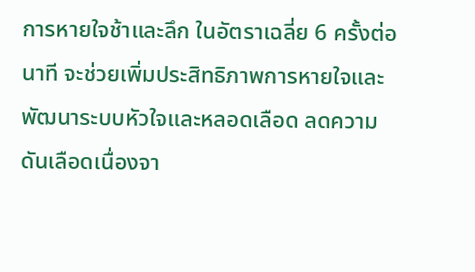การหายใจช้าและลึก ในอัตราเฉลี่ย 6 ครั้งต่อนาที จะช่วยเพิ่มประสิทธิภาพการหายใจและพัฒนาระบบหัวใจและหลอดเลือด ลดความดันเลือดเนื่องจา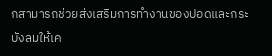กสามารถช่วยส่งเสริมการทำงานของปอดและกระบังลมให้เค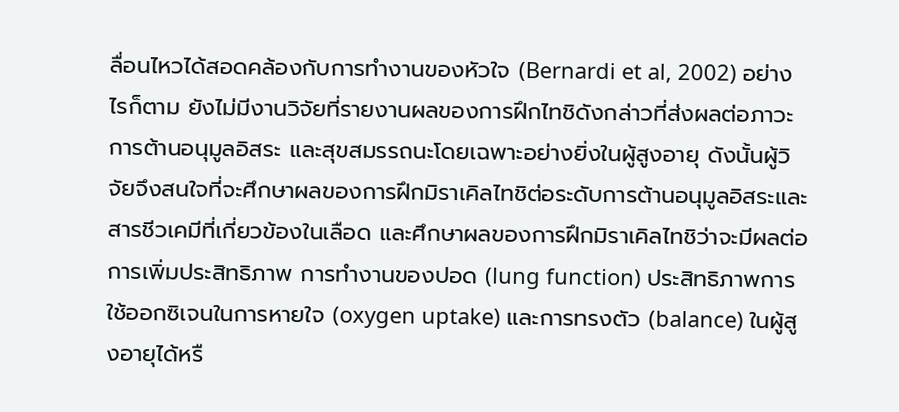ลื่อนไหวได้สอดคล้องกับการทำงานของหัวใจ (Bernardi et al, 2002) อย่างไรก็ตาม ยังไม่มีงานวิจัยที่รายงานผลของการฝึกไทชิดังกล่าวที่ส่งผลต่อภาวะการต้านอนุมูลอิสระ และสุขสมรรถนะโดยเฉพาะอย่างยิ่งในผู้สูงอายุ ดังนั้นผู้วิจัยจึงสนใจที่จะศึกษาผลของการฝึกมิราเคิลไทชิต่อระดับการต้านอนุมูลอิสระและสารชีวเคมีที่เกี่ยวข้องในเลือด และศึกษาผลของการฝึกมิราเคิลไทชิว่าจะมีผลต่อการเพิ่มประสิทธิภาพ การทำงานของปอด (lung function) ประสิทธิภาพการใช้ออกซิเจนในการหายใจ (oxygen uptake) และการทรงตัว (balance) ในผู้สูงอายุได้หรื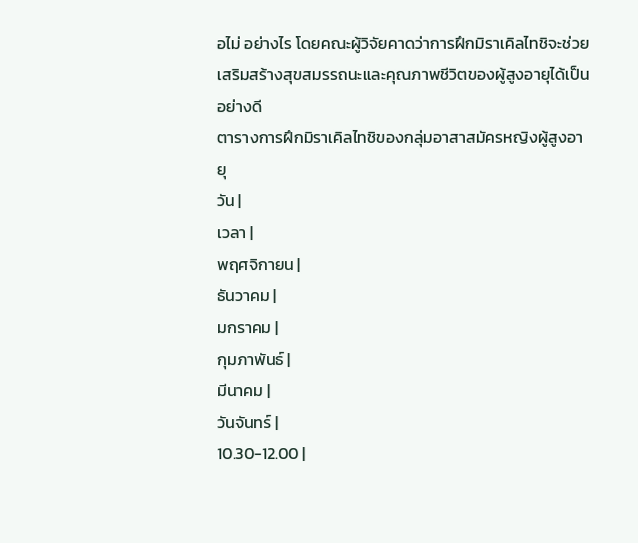อไม่ อย่างไร โดยคณะผู้วิจัยคาดว่าการฝึกมิราเคิลไทชิจะช่วยเสริมสร้างสุขสมรรถนะและคุณภาพชีวิตของผู้สูงอายุได้เป็นอย่างดี
ตารางการฝึกมิราเคิลไทชิของกลุ่มอาสาสมัครหญิงผู้สูงอายุ
วัน |
เวลา |
พฤศจิกายน |
ธันวาคม |
มกราคม |
กุมภาพันธ์ |
มีนาคม |
วันจันทร์ |
10.30-12.00 |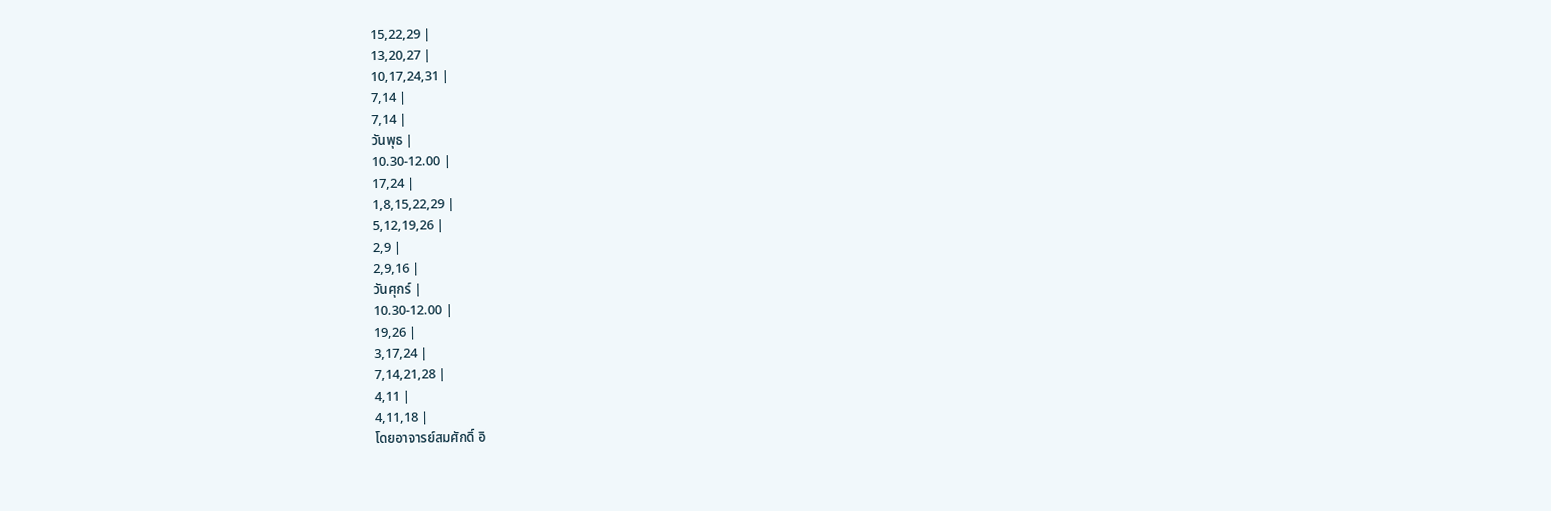15,22,29 |
13,20,27 |
10,17,24,31 |
7,14 |
7,14 |
วันพุธ |
10.30-12.00 |
17,24 |
1,8,15,22,29 |
5,12,19,26 |
2,9 |
2,9,16 |
วันศุกร์ |
10.30-12.00 |
19,26 |
3,17,24 |
7,14,21,28 |
4,11 |
4,11,18 |
โดยอาจารย์สมศักดิ์ อิ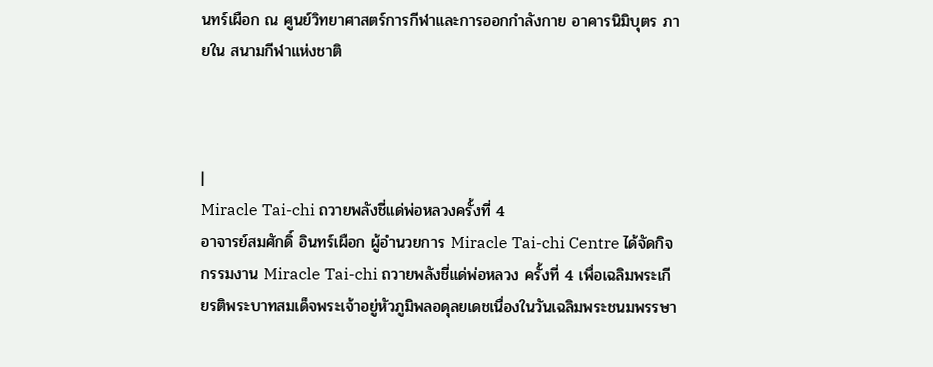นทร์เผือก ณ ศูนย์วิทยาศาสตร์การกีฬาและการออกกำลังกาย อาคารนิมิบุตร ภายใน สนามกีฬาแห่งชาติ



|
Miracle Tai-chi ถวายพลังชี่แด่พ่อหลวงครั้งที่ 4
อาจารย์สมศักดิ์ อินทร์เผือก ผู้อำนวยการ Miracle Tai-chi Centre ได้จัดกิจกรรมงาน Miracle Tai-chi ถวายพลังชี่แด่พ่อหลวง ครั้งที่ 4 เพื่อเฉลิมพระเกียรติพระบาทสมเด็จพระเจ้าอยู่หัวภูมิพลอดุลยเดชเนื่องในวันเฉลิมพระชนมพรรษา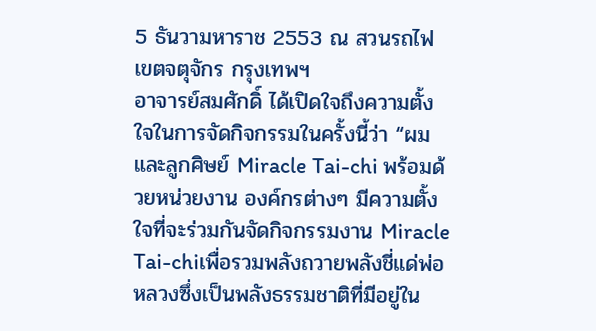5 ธันวามหาราช 2553 ณ สวนรถไฟ เขตจตุจักร กรุงเทพฯ
อาจารย์สมศักดิ์ ได้เปิดใจถึงความตั้งใจในการจัดกิจกรรมในครั้งนี้ว่า “ผมและลูกศิษย์ Miracle Tai-chi พร้อมด้วยหน่วยงาน องค์กรต่างๆ มีความตั้งใจที่จะร่วมกันจัดกิจกรรมงาน Miracle Tai-chiเพื่อรวมพลังถวายพลังชี่แด่พ่อหลวงซึ่งเป็นพลังธรรมชาติที่มีอยู่ใน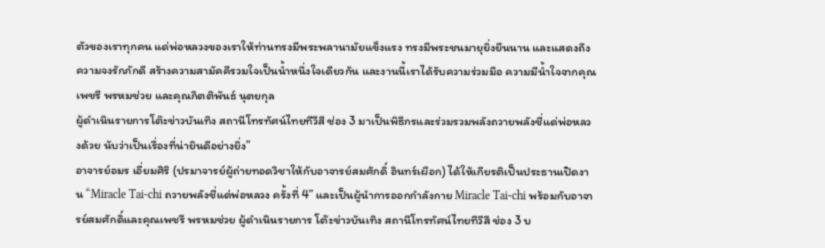ตัวของเราทุกคน แด่พ่อหลวงของเราให้ท่านทรงมีพระพลานามัยแข็งแรง ทรงมีพระชนมายุยิ่งยืนนาน และแสดงถึงความจงรักภักดี สร้างความสามัคคีรวมใจเป็นน้ำหนึ่งใจเดียวกัน และงานนี้เราได้รับความร่วมมือ ความมีน้ำใจจากคุณเพชรี พรหมช่วย และคุณกิตติพันธ์ นุตยกุล
ผู้ดำเนินรายการโต๊ะข่าวบันเทิง สถานีโทรทัศน์ไทยทีวีสี ช่อง 3 มาเป็นพิธีกรและร่วมรวมพลังถวายพลังชี่แด่พ่อหลวงด้วย นับว่าเป็นเรื่องที่น่ายินดีอย่างยิ่ง”
อาจารย์อมร เอี่ยมศิริ (ปรมาจารย์ผู้ถ่ายทอดวิชาให้กับอาจารย์สมศักดิ์ อินทร์เผือก) ได้ให้เกียรติเป็นประธานเปิดงาน “Miracle Tai-chi ถวายพลังชี่แด่พ่อหลวง ครั้งที่ 4” และเป็นผู้นำการออกกำลังกาย Miracle Tai-chi พร้อมกับอาจารย์สมศักดิ์และคุณเพชรี พรหมช่วย ผู้ดำเนินรายการ โต๊ะข่าวบันเทิง สถานีโทรทัศน์ไทยทีวีสี ช่อง 3 บ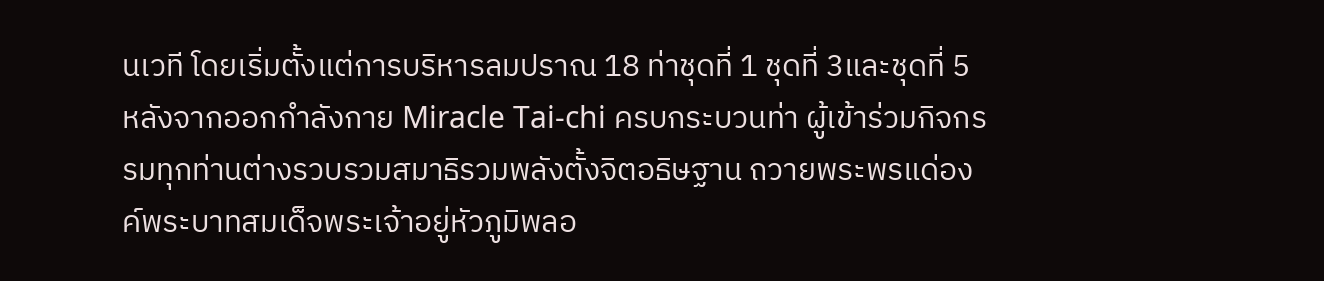นเวที โดยเริ่มตั้งแต่การบริหารลมปราณ 18 ท่าชุดที่ 1 ชุดที่ 3และชุดที่ 5
หลังจากออกกำลังกาย Miracle Tai-chi ครบกระบวนท่า ผู้เข้าร่วมกิจกรรมทุกท่านต่างรวบรวมสมาธิรวมพลังตั้งจิตอธิษฐาน ถวายพระพรแด่องค์พระบาทสมเด็จพระเจ้าอยู่หัวภูมิพลอ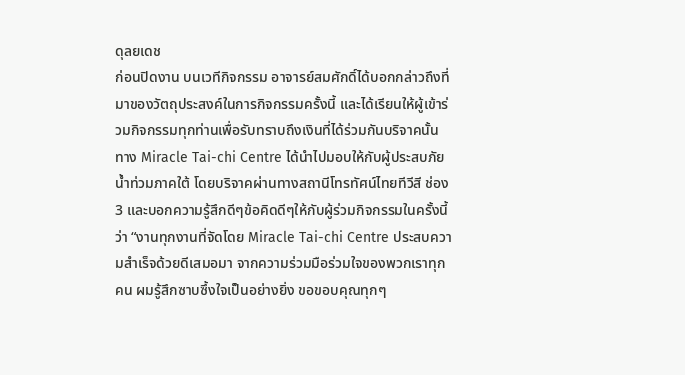ดุลยเดช
ก่อนปิดงาน บนเวทีกิจกรรม อาจารย์สมศักดิ์ได้บอกกล่าวถึงที่มาของวัตถุประสงค์ในการกิจกรรมครั้งนี้ และได้เรียนให้ผู้เข้าร่วมกิจกรรมทุกท่านเพื่อรับทราบถึงเงินที่ได้ร่วมกันบริจาคนั้น ทาง Miracle Tai-chi Centre ได้นำไปมอบให้กับผู้ประสบภัยน้ำท่วมภาคใต้ โดยบริจาคผ่านทางสถานีโทรทัศน์ไทยทีวีสี ช่อง 3 และบอกความรู้สึกดีๆข้อคิดดีๆให้กับผู้ร่วมกิจกรรมในครั้งนี้ว่า “งานทุกงานที่จัดโดย Miracle Tai-chi Centre ประสบความสำเร็จด้วยดีเสมอมา จากความร่วมมือร่วมใจของพวกเราทุกคน ผมรู้สึกซาบซึ้งใจเป็นอย่างยิ่ง ขอขอบคุณทุกๆ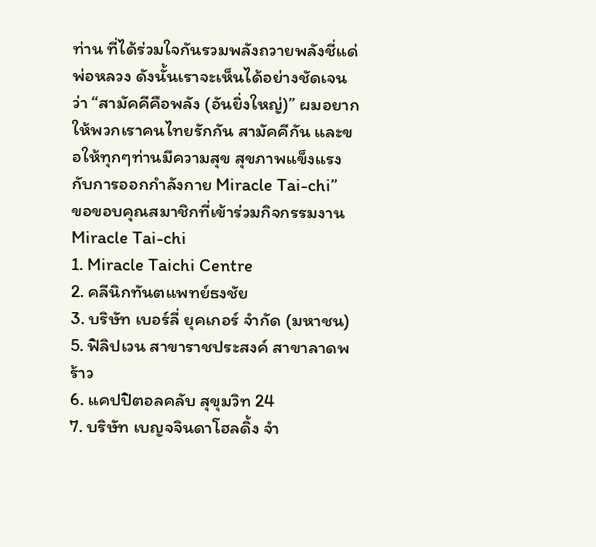ท่าน ที่ได้ร่วมใจกันรวมพลังถวายพลังชี่แด่พ่อหลวง ดังนั้นเราจะเห็นได้อย่างชัดเจนว่า “สามัคคีคือพลัง (อันยิ่งใหญ่)” ผมอยากให้พวกเราคนไทยรักกัน สามัคคีกัน และขอให้ทุกๆท่านมีความสุข สุขภาพแข็งแรง กับการออกกำลังกาย Miracle Tai-chi”
ขอขอบคุณสมาชิกที่เข้าร่วมกิจกรรมงาน Miracle Tai-chi
1. Miracle Taichi Centre
2. คลีนิกทันตแพทย์ธงชัย
3. บริษัท เบอร์ลี่ ยุคเกอร์ จำกัด (มหาชน)
5. ฟิลิปเวน สาขาราชประสงค์ สาขาลาดพร้าว
6. แคปปิตอลคลับ สุขุมวิท 24
7. บริษัท เบญจจินดาโฮลดิ้ง จำ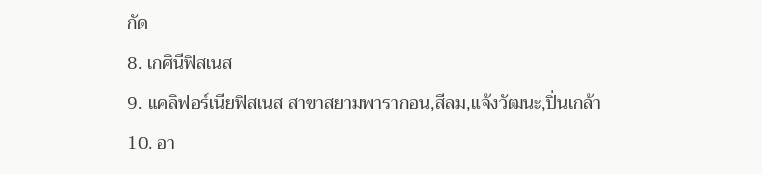กัด
8. เกศินีฟิสเนส
9. แคลิฟอร์เนียฟิสเนส สาขาสยามพารากอน,สีลม,แจ้งวัฒนะ,ปิ่นเกล้า
10. อา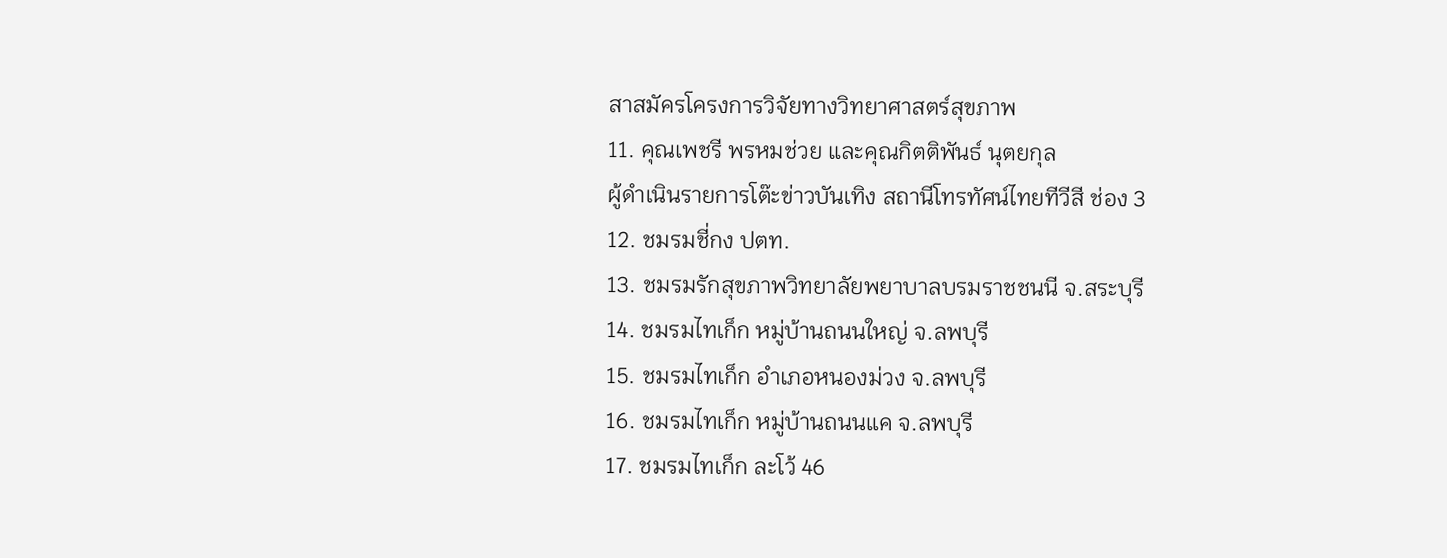สาสมัครโครงการวิจัยทางวิทยาศาสตร์สุขภาพ
11. คุณเพชรี พรหมช่วย และคุณกิตติพันธ์ นุตยกุล
ผู้ดำเนินรายการโต๊ะข่าวบันเทิง สถานีโทรทัศน์ไทยทีวีสี ช่อง 3
12. ชมรมชี่กง ปตท.
13. ชมรมรักสุขภาพวิทยาลัยพยาบาลบรมราชชนนี จ.สระบุรี
14. ชมรมไทเก็ก หมู่บ้านถนนใหญ่ จ.ลพบุรี
15. ชมรมไทเก็ก อำเภอหนองม่วง จ.ลพบุรี
16. ชมรมไทเก็ก หมู่บ้านถนนแค จ.ลพบุรี
17. ชมรมไทเก็ก ละโว้ 46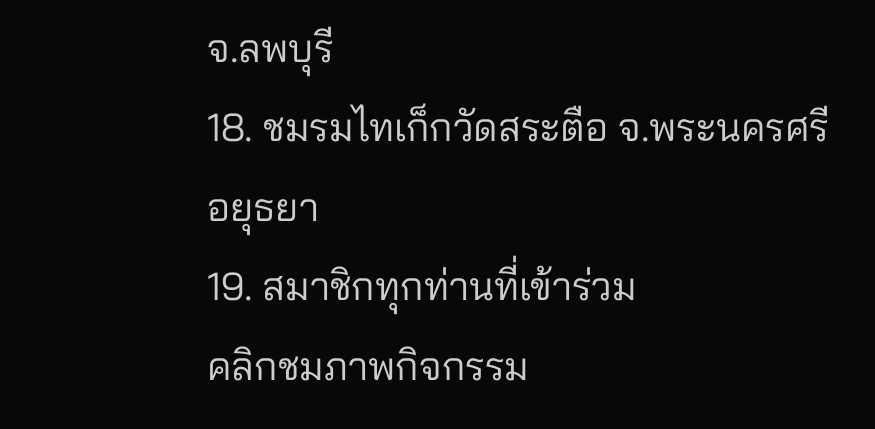จ.ลพบุรี
18. ชมรมไทเก็กวัดสระตือ จ.พระนครศรีอยุธยา
19. สมาชิกทุกท่านที่เข้าร่วม
คลิกชมภาพกิจกรรม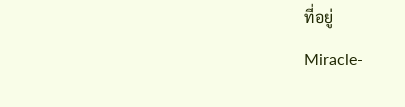ที่อยู่
Miracle-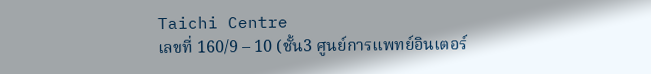Taichi Centre
เลขที่ 160/9 – 10 (ชั้น3 ศูนย์การแพทย์อินเตอร์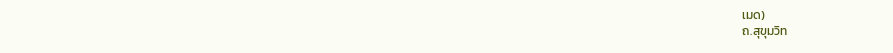เมด)
ถ.สุขุมวิท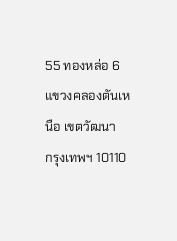55 ทองหล่อ 6
แขวงคลองตันเหนือ เขตวัฒนา
กรุงเทพฯ 10110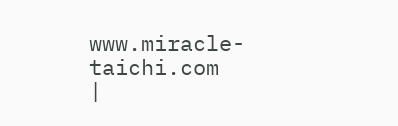www.miracle-taichi.com
|